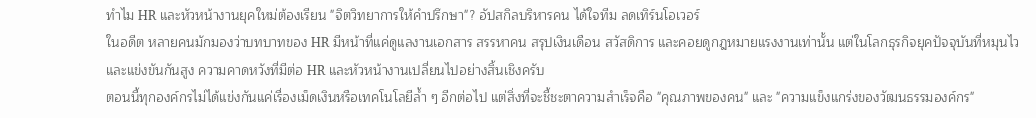ทำไม HR และหัวหน้างานยุคใหม่ต้องเรียน "จิตวิทยาการให้คำปรึกษา"? อัปสกิลบริหารคน ได้ใจทีม ลดเทิร์นโอเวอร์
ในอดีต หลายคนมักมองว่าบทบาทของ HR มีหน้าที่แค่ดูแลงานเอกสาร สรรหาคน สรุปเงินเดือน สวัสดิการ และคอยดูกฎหมายแรงงานเท่านั้น แต่ในโลกธุรกิจยุคปัจจุบันที่หมุนไวและแข่งขันกันสูง ความคาดหวังที่มีต่อ HR และหัวหน้างานเปลี่ยนไปอย่างสิ้นเชิงครับ
ตอนนี้ทุกองค์กรไม่ได้แข่งกันแค่เรื่องเม็ดเงินหรือเทคโนโลยีล้ำ ๆ อีกต่อไป แต่สิ่งที่จะชี้ชะตาความสำเร็จคือ "คุณภาพของคน" และ "ความแข็งแกร่งของวัฒนธรรมองค์กร"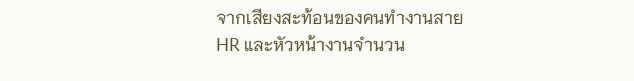จากเสียงสะท้อนของคนทำงานสาย HR และหัวหน้างานจำนวน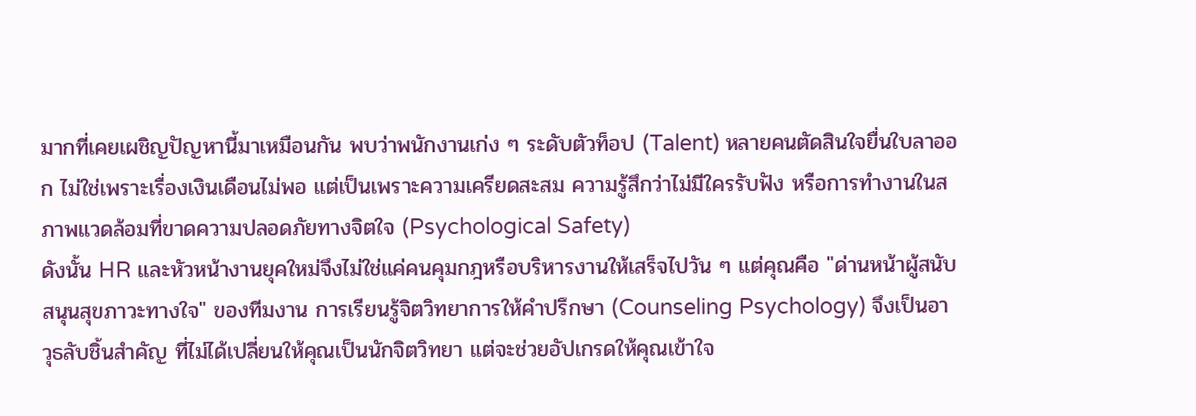มากที่เคยเผชิญปัญหานี้มาเหมือนกัน พบว่าพนักงานเก่ง ๆ ระดับตัวท็อป (Talent) หลายคนตัดสินใจยื่นใบลาออก ไม่ใช่เพราะเรื่องเงินเดือนไม่พอ แต่เป็นเพราะความเครียดสะสม ความรู้สึกว่าไม่มีใครรับฟัง หรือการทำงานในสภาพแวดล้อมที่ขาดความปลอดภัยทางจิตใจ (Psychological Safety)
ดังนั้น HR และหัวหน้างานยุคใหม่จึงไม่ใช่แค่คนคุมกฎหรือบริหารงานให้เสร็จไปวัน ๆ แต่คุณคือ "ด่านหน้าผู้สนับสนุนสุขภาวะทางใจ" ของทีมงาน การเรียนรู้จิตวิทยาการให้คำปรึกษา (Counseling Psychology) จึงเป็นอาวุธลับชิ้นสำคัญ ที่ไม่ได้เปลี่ยนให้คุณเป็นนักจิตวิทยา แต่จะช่วยอัปเกรดให้คุณเข้าใจ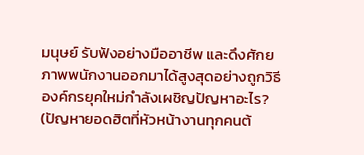มนุษย์ รับฟังอย่างมืออาชีพ และดึงศักยภาพพนักงานออกมาได้สูงสุดอย่างถูกวิธี
องค์กรยุคใหม่กำลังเผชิญปัญหาอะไร? (ปัญหายอดฮิตที่หัวหน้างานทุกคนต้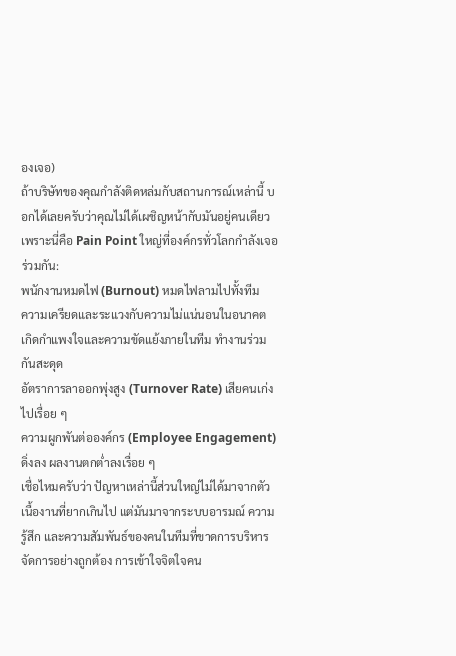องเจอ)
ถ้าบริษัทของคุณกำลังติดหล่มกับสถานการณ์เหล่านี้ บอกได้เลยครับว่าคุณไม่ได้เผชิญหน้ากับมันอยู่คนเดียว เพราะนี่คือ Pain Point ใหญ่ที่องค์กรทั่วโลกกำลังเจอร่วมกัน:
พนักงานหมดไฟ (Burnout) หมดไฟลามไปทั้งทีม
ความเครียดและระแวงกับความไม่แน่นอนในอนาคต
เกิดกำแพงใจและความขัดแย้งภายในทีม ทำงานร่วมกันสะดุด
อัตราการลาออกพุ่งสูง (Turnover Rate) เสียคนเก่งไปเรื่อย ๆ
ความผูกพันต่อองค์กร (Employee Engagement) ดิ่งลง ผลงานตกต่ำลงเรื่อย ๆ
เชื่อไหมครับว่า ปัญหาเหล่านี้ส่วนใหญ่ไม่ได้มาจากตัวเนื้องานที่ยากเกินไป แต่มันมาจากระบบอารมณ์ ความรู้สึก และความสัมพันธ์ของคนในทีมที่ขาดการบริหารจัดการอย่างถูกต้อง การเข้าใจจิตใจคน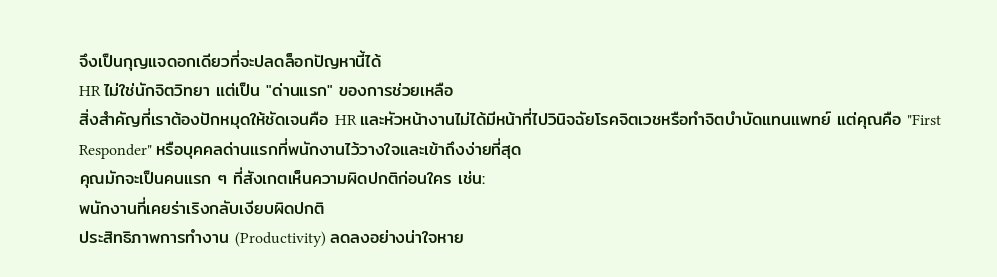จึงเป็นกุญแจดอกเดียวที่จะปลดล็อกปัญหานี้ได้
HR ไม่ใช่นักจิตวิทยา แต่เป็น "ด่านแรก" ของการช่วยเหลือ
สิ่งสำคัญที่เราต้องปักหมุดให้ชัดเจนคือ HR และหัวหน้างานไม่ได้มีหน้าที่ไปวินิจฉัยโรคจิตเวชหรือทำจิตบำบัดแทนแพทย์ แต่คุณคือ "First Responder" หรือบุคคลด่านแรกที่พนักงานไว้วางใจและเข้าถึงง่ายที่สุด
คุณมักจะเป็นคนแรก ๆ ที่สังเกตเห็นความผิดปกติก่อนใคร เช่น:
พนักงานที่เคยร่าเริงกลับเงียบผิดปกติ
ประสิทธิภาพการทำงาน (Productivity) ลดลงอย่างน่าใจหาย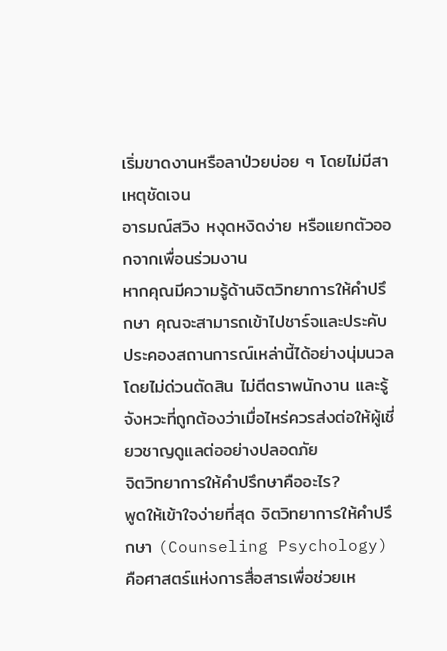เริ่มขาดงานหรือลาป่วยบ่อย ๆ โดยไม่มีสาเหตุชัดเจน
อารมณ์สวิง หงุดหงิดง่าย หรือแยกตัวออกจากเพื่อนร่วมงาน
หากคุณมีความรู้ด้านจิตวิทยาการให้คำปรึกษา คุณจะสามารถเข้าไปชาร์จและประคับประคองสถานการณ์เหล่านี้ได้อย่างนุ่มนวล โดยไม่ด่วนตัดสิน ไม่ตีตราพนักงาน และรู้จังหวะที่ถูกต้องว่าเมื่อไหร่ควรส่งต่อให้ผู้เชี่ยวชาญดูแลต่ออย่างปลอดภัย
จิตวิทยาการให้คำปรึกษาคืออะไร?
พูดให้เข้าใจง่ายที่สุด จิตวิทยาการให้คำปรึกษา (Counseling Psychology) คือศาสตร์แห่งการสื่อสารเพื่อช่วยเห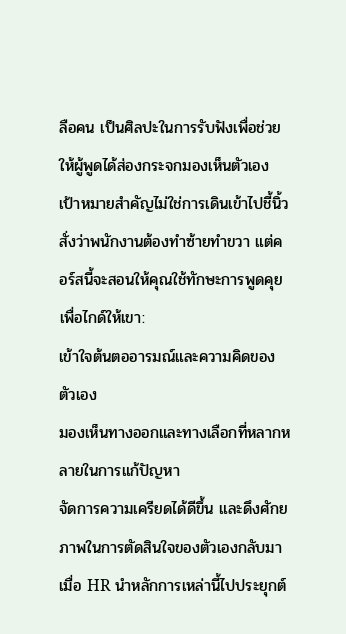ลือคน เป็นศิลปะในการรับฟังเพื่อช่วยให้ผู้พูดได้ส่องกระจกมองเห็นตัวเอง
เป้าหมายสำคัญไม่ใช่การเดินเข้าไปชี้นิ้วสั่งว่าพนักงานต้องทำซ้ายทำขวา แต่คอร์สนี้จะสอนให้คุณใช้ทักษะการพูดคุยเพื่อไกด์ให้เขา:
เข้าใจต้นตออารมณ์และความคิดของตัวเอง
มองเห็นทางออกและทางเลือกที่หลากหลายในการแก้ปัญหา
จัดการความเครียดได้ดีขึ้น และดึงศักยภาพในการตัดสินใจของตัวเองกลับมา
เมื่อ HR นำหลักการเหล่านี้ไปประยุกต์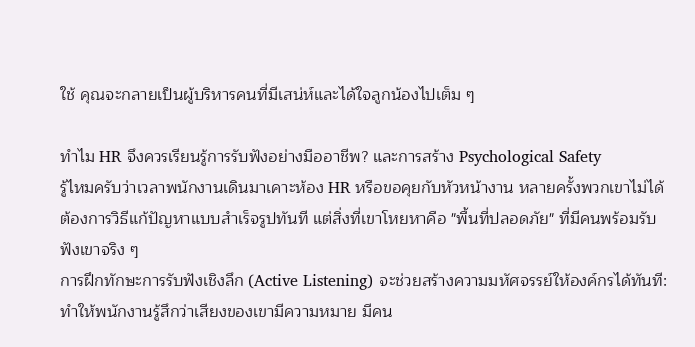ใช้ คุณจะกลายเป็นผู้บริหารคนที่มีเสน่ห์และได้ใจลูกน้องไปเต็ม ๆ

ทำไม HR จึงควรเรียนรู้การรับฟังอย่างมืออาชีพ? และการสร้าง Psychological Safety
รู้ไหมครับว่าเวลาพนักงานเดินมาเคาะห้อง HR หรือขอคุยกับหัวหน้างาน หลายครั้งพวกเขาไม่ได้ต้องการวิธีแก้ปัญหาแบบสำเร็จรูปทันที แต่สิ่งที่เขาโหยหาคือ "พื้นที่ปลอดภัย" ที่มีคนพร้อมรับฟังเขาจริง ๆ
การฝึกทักษะการรับฟังเชิงลึก (Active Listening) จะช่วยสร้างความมหัศจรรย์ให้องค์กรได้ทันที:
ทำให้พนักงานรู้สึกว่าเสียงของเขามีความหมาย มีคน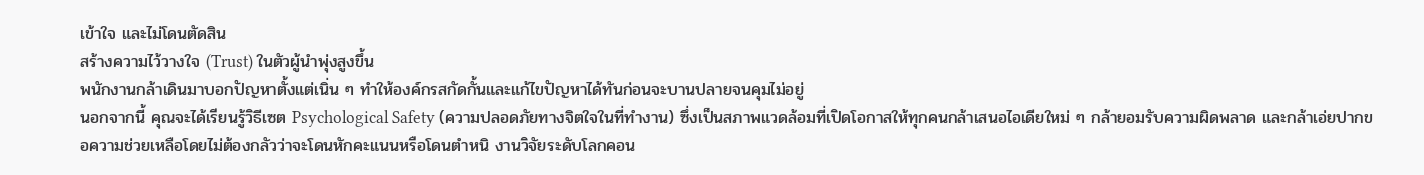เข้าใจ และไม่โดนตัดสิน
สร้างความไว้วางใจ (Trust) ในตัวผู้นำพุ่งสูงขึ้น
พนักงานกล้าเดินมาบอกปัญหาตั้งแต่เนิ่น ๆ ทำให้องค์กรสกัดกั้นและแก้ไขปัญหาได้ทันก่อนจะบานปลายจนคุมไม่อยู่
นอกจากนี้ คุณจะได้เรียนรู้วิธีเซต Psychological Safety (ความปลอดภัยทางจิตใจในที่ทำงาน) ซึ่งเป็นสภาพแวดล้อมที่เปิดโอกาสให้ทุกคนกล้าเสนอไอเดียใหม่ ๆ กล้ายอมรับความผิดพลาด และกล้าเอ่ยปากขอความช่วยเหลือโดยไม่ต้องกลัวว่าจะโดนหักคะแนนหรือโดนตำหนิ งานวิจัยระดับโลกคอน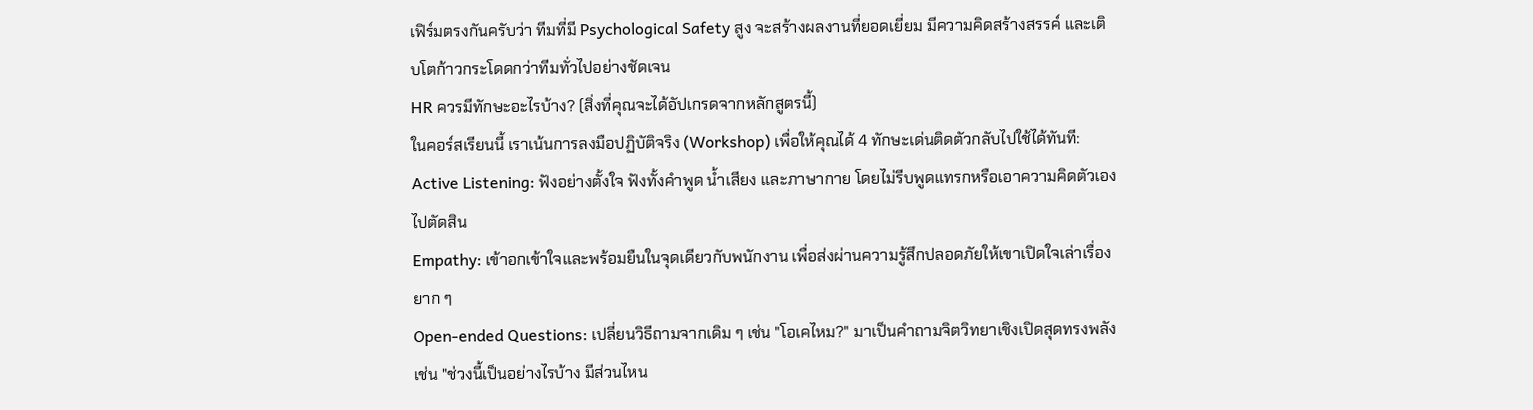เฟิร์มตรงกันครับว่า ทีมที่มี Psychological Safety สูง จะสร้างผลงานที่ยอดเยี่ยม มีความคิดสร้างสรรค์ และเติบโตก้าวกระโดดกว่าทีมทั่วไปอย่างชัดเจน
HR ควรมีทักษะอะไรบ้าง? (สิ่งที่คุณจะได้อัปเกรดจากหลักสูตรนี้)
ในคอร์สเรียนนี้ เราเน้นการลงมือปฏิบัติจริง (Workshop) เพื่อให้คุณได้ 4 ทักษะเด่นติดตัวกลับไปใช้ได้ทันที:
Active Listening: ฟังอย่างตั้งใจ ฟังทั้งคำพูด น้ำเสียง และภาษากาย โดยไม่รีบพูดแทรกหรือเอาความคิดตัวเองไปตัดสิน
Empathy: เข้าอกเข้าใจและพร้อมยืนในจุดเดียวกับพนักงาน เพื่อส่งผ่านความรู้สึกปลอดภัยให้เขาเปิดใจเล่าเรื่องยาก ๆ
Open-ended Questions: เปลี่ยนวิธีถามจากเดิม ๆ เช่น "โอเคไหม?" มาเป็นคำถามจิตวิทยาเชิงเปิดสุดทรงพลัง เช่น "ช่วงนี้เป็นอย่างไรบ้าง มีส่วนไหน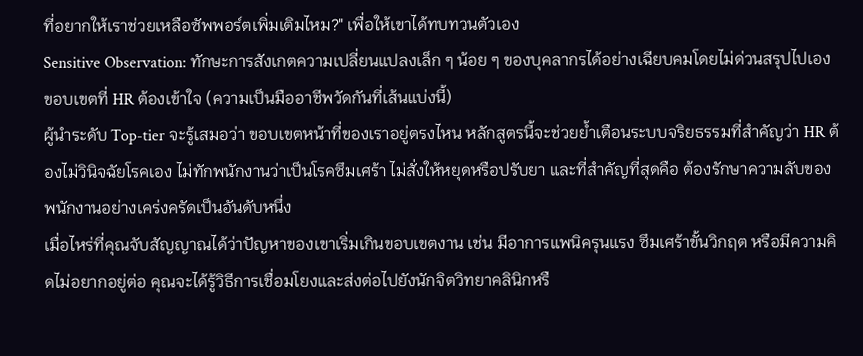ที่อยากให้เราช่วยเหลือซัพพอร์ตเพิ่มเติมไหม?" เพื่อให้เขาได้ทบทวนตัวเอง
Sensitive Observation: ทักษะการสังเกตความเปลี่ยนแปลงเล็ก ๆ น้อย ๆ ของบุคลากรได้อย่างเฉียบคมโดยไม่ด่วนสรุปไปเอง
ขอบเขตที่ HR ต้องเข้าใจ (ความเป็นมืออาชีพวัดกันที่เส้นแบ่งนี้)
ผู้นำระดับ Top-tier จะรู้เสมอว่า ขอบเขตหน้าที่ของเราอยู่ตรงไหน หลักสูตรนี้จะช่วยย้ำเตือนระบบจริยธรรมที่สำคัญว่า HR ต้องไม่วินิจฉัยโรคเอง ไม่ทักพนักงานว่าเป็นโรคซึมเศร้า ไม่สั่งให้หยุดหรือปรับยา และที่สำคัญที่สุดคือ ต้องรักษาความลับของพนักงานอย่างเคร่งครัดเป็นอันดับหนึ่ง
เมื่อไหร่ที่คุณจับสัญญาณได้ว่าปัญหาของเขาเริ่มเกินขอบเขตงาน เช่น มีอาการแพนิครุนแรง ซึมเศร้าขั้นวิกฤต หรือมีความคิดไม่อยากอยู่ต่อ คุณจะได้รู้วิธีการเชื่อมโยงและส่งต่อไปยังนักจิตวิทยาคลินิกหรื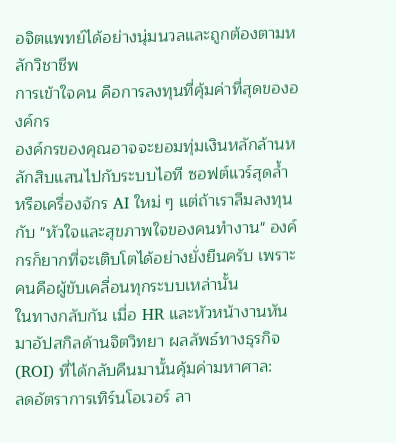อจิตแพทย์ได้อย่างนุ่มนวลและถูกต้องตามหลักวิชาชีพ
การเข้าใจคน คือการลงทุนที่คุ้มค่าที่สุดขององค์กร
องค์กรของคุณอาจจะยอมทุ่มเงินหลักล้านหลักสิบแสนไปกับระบบไอที ซอฟต์แวร์สุดล้ำ หรือเครื่องจักร AI ใหม่ ๆ แต่ถ้าเราลืมลงทุนกับ "หัวใจและสุขภาพใจของคนทำงาน" องค์กรก็ยากที่จะเติบโตได้อย่างยั่งยืนครับ เพราะคนคือผู้ขับเคลื่อนทุกระบบเหล่านั้น
ในทางกลับกัน เมื่อ HR และหัวหน้างานหันมาอัปสกิลด้านจิตวิทยา ผลลัพธ์ทางธุรกิจ (ROI) ที่ได้กลับคืนมานั้นคุ้มค่ามหาศาล:
ลดอัตราการเทิร์นโอเวอร์ ลา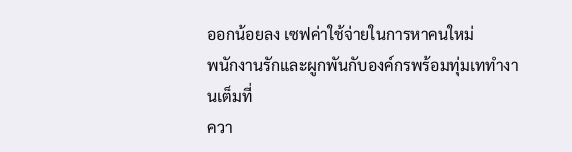ออกน้อยลง เซฟค่าใช้จ่ายในการหาคนใหม่
พนักงานรักและผูกพันกับองค์กรพร้อมทุ่มเททำงานเต็มที่
ควา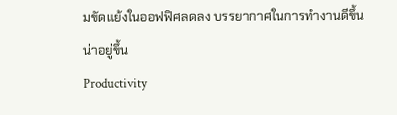มขัดแย้งในออฟฟิศลดลง บรรยากาศในการทำงานดีขึ้นน่าอยู่ขึ้น
Productivity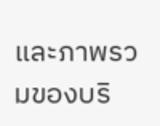และภาพรวมของบริ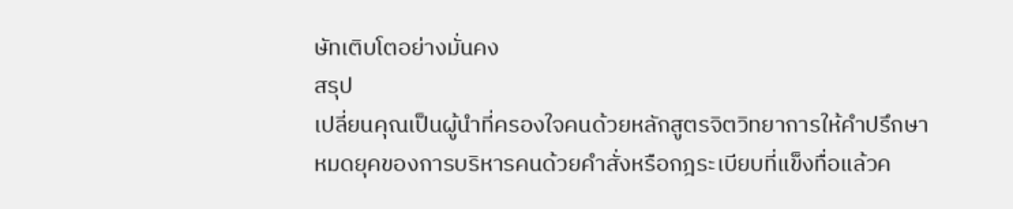ษัทเติบโตอย่างมั่นคง
สรุป
เปลี่ยนคุณเป็นผู้นำที่ครองใจคนด้วยหลักสูตรจิตวิทยาการให้คำปรึกษา
หมดยุคของการบริหารคนด้วยคำสั่งหรือกฎระเบียบที่แข็งทื่อแล้วค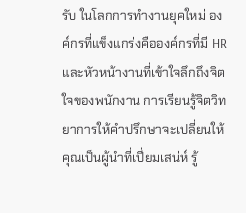รับ ในโลกการทำงานยุคใหม่ องค์กรที่แข็งแกร่งคือองค์กรที่มี HR และหัวหน้างานที่เข้าใจลึกถึงจิตใจของพนักงาน การเรียนรู้จิตวิทยาการให้คำปรึกษาจะเปลี่ยนให้คุณเป็นผู้นำที่เปี่ยมเสน่ห์ รู้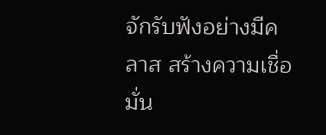จักรับฟังอย่างมีคลาส สร้างความเชื่อมั่น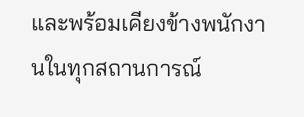และพร้อมเคียงข้างพนักงานในทุกสถานการณ์